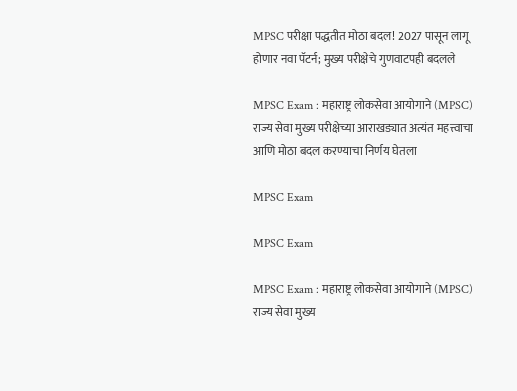MPSC परीक्षा पद्धतीत मोठा बदल! 2027 पासून लागू होणार नवा पॅटर्न; मुख्य परीक्षेचे गुणवाटपही बदलले

MPSC Exam : महाराष्ट्र लोकसेवा आयोगाने (MPSC) राज्य सेवा मुख्य परीक्षेच्या आराखड्यात अत्यंत महत्त्वाचा आणि मोठा बदल करण्याचा निर्णय घेतला

MPSC Exam

MPSC Exam

MPSC Exam : महाराष्ट्र लोकसेवा आयोगाने (MPSC) राज्य सेवा मुख्य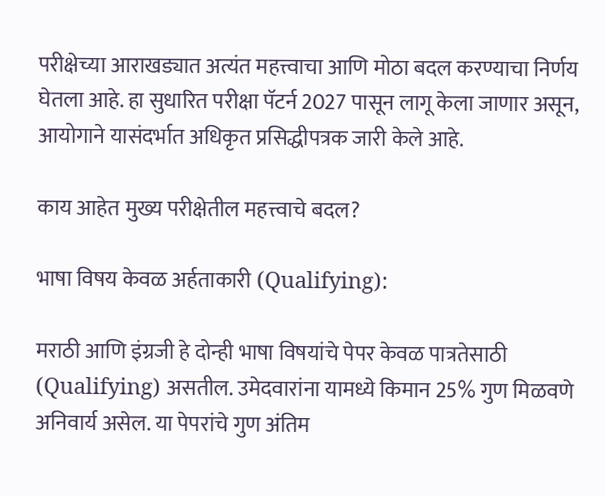परीक्षेच्या आराखड्यात अत्यंत महत्त्वाचा आणि मोठा बदल करण्याचा निर्णय घेतला आहे. हा सुधारित परीक्षा पॅटर्न 2027 पासून लागू केला जाणार असून, आयोगाने यासंदर्भात अधिकृत प्रसिद्धीपत्रक जारी केले आहे.

काय आहेत मुख्य परीक्षेतील महत्त्वाचे बदल?

भाषा विषय केवळ अर्हताकारी (Qualifying):

मराठी आणि इंग्रजी हे दोन्ही भाषा विषयांचे पेपर केवळ पात्रतेसाठी (Qualifying) असतील. उमेदवारांना यामध्ये किमान 25% गुण मिळवणे अनिवार्य असेल. या पेपरांचे गुण अंतिम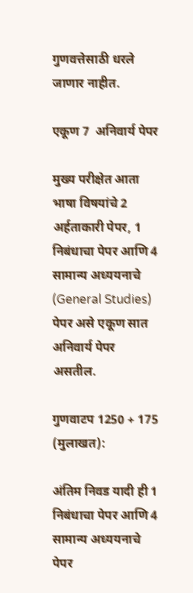गुणवत्तेसाठी धरले जाणार नाहीत.

एकूण 7  अनिवार्य पेपर

मुख्य परीक्षेत आता भाषा विषयांचे 2 अर्हताकारी पेपर, 1 निबंधाचा पेपर आणि 4 सामान्य अध्ययनाचे (General Studies) पेपर असे एकूण सात अनिवार्य पेपर असतील.

गुणवाटप 1250 + 175  (मुलाखत):

अंतिम निवड यादी ही 1 निबंधाचा पेपर आणि 4 सामान्य अध्ययनाचे पेपर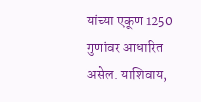यांच्या एकूण 1250 गुणांवर आधारित असेल. याशिवाय,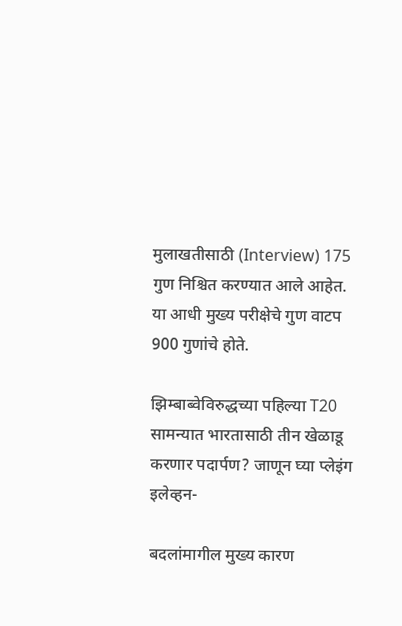मुलाखतीसाठी (Interview) 175 गुण निश्चित करण्यात आले आहेत. या आधी मुख्य परीक्षेचे गुण वाटप 900 गुणांचे होते.

झिम्बाब्वेविरुद्धच्या पहिल्या T20 सामन्यात भारतासाठी तीन खेळाडू करणार पदार्पण? जाणून घ्या प्लेइंग इलेव्हन-

बदलांमागील मुख्य कारण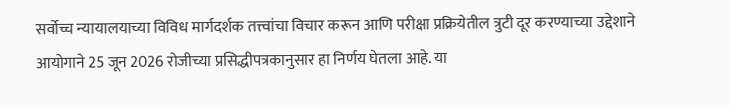सर्वोच्च न्यायालयाच्या विविध मार्गदर्शक तत्त्वांचा विचार करून आणि परीक्षा प्रक्रियेतील त्रुटी दूर करण्याच्या उद्देशाने आयोगाने 25 जून 2026 रोजीच्या प्रसिद्धीपत्रकानुसार हा निर्णय घेतला आहे. या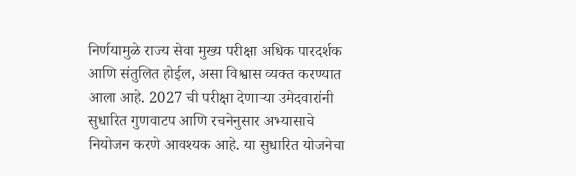निर्णयामुळे राज्य सेवा मुख्य परीक्षा अधिक पारदर्शक आणि संतुलित होईल, असा विश्वास व्यक्त करण्यात आला आहे. 2027 ची परीक्षा देणाऱ्या उमेदवारांनी सुधारित गुणवाटप आणि रचनेनुसार अभ्यासाचे नियोजन करणे आवश्यक आहे. या सुधारित योजनेचा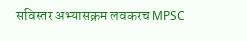सविस्तर अभ्यासक्रम लवकरच MPSC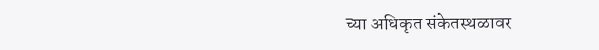च्या अधिकृत संकेतस्थळावर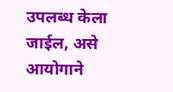उपलब्ध केला जाईल, असे आयोगाने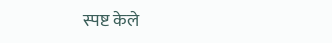स्पष्ट केले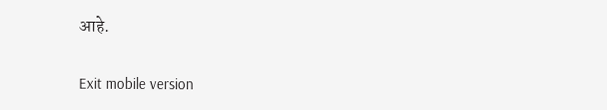आहे.

Exit mobile version